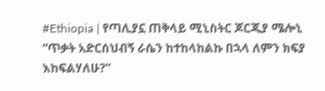#Ethiopia | የጣሊያኗ ጠቅላይ ሚኒስትር ጆርጂያ ሜሎኒ “ጥቃት አድርሰህብኝ ራሴን ከተከላከልኩ በኋላ ለምን ክፍያ እከፍልሃለሁ?”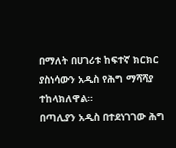በማለት በሀገሪቱ ከፍተኛ ክርክር ያስነሳውን አዲስ የሕግ ማሻሻያ ተከላክለዋል።
በጣሊያን አዲስ በተደነገገው ሕግ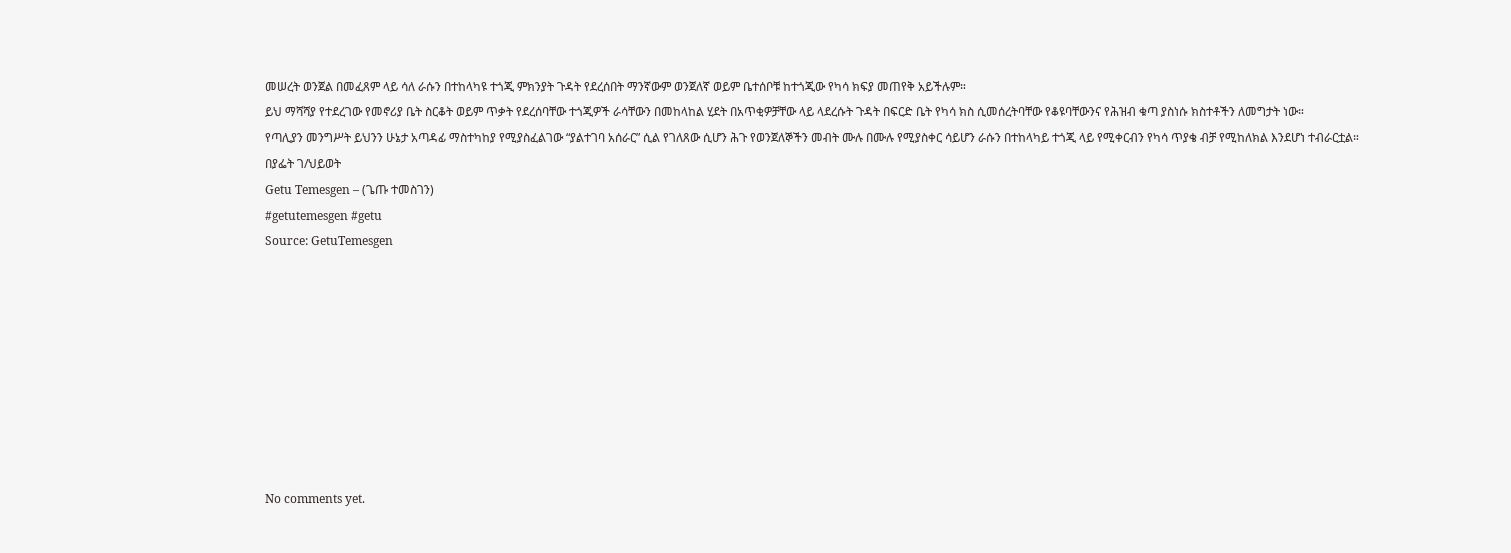መሠረት ወንጀል በመፈጸም ላይ ሳለ ራሱን በተከላካዩ ተጎጂ ምክንያት ጉዳት የደረሰበት ማንኛውም ወንጀለኛ ወይም ቤተሰቦቹ ከተጎጂው የካሳ ክፍያ መጠየቅ አይችሉም።
ይህ ማሻሻያ የተደረገው የመኖሪያ ቤት ስርቆት ወይም ጥቃት የደረሰባቸው ተጎጂዎች ራሳቸውን በመከላከል ሂደት በአጥቂዎቻቸው ላይ ላደረሱት ጉዳት በፍርድ ቤት የካሳ ክስ ሲመሰረትባቸው የቆዩባቸውንና የሕዝብ ቁጣ ያስነሱ ክስተቶችን ለመግታት ነው።
የጣሊያን መንግሥት ይህንን ሁኔታ አጣዳፊ ማስተካከያ የሚያስፈልገው “ያልተገባ አሰራር” ሲል የገለጸው ሲሆን ሕጉ የወንጀለኞችን መብት ሙሉ በሙሉ የሚያስቀር ሳይሆን ራሱን በተከላካይ ተጎጂ ላይ የሚቀርብን የካሳ ጥያቄ ብቻ የሚከለክል እንደሆነ ተብራርቷል።
በያፌት ገ/ህይወት
Getu Temesgen – (ጌጡ ተመስገን)
#getutemesgen #getu
Source: GetuTemesgen









No comments yet.